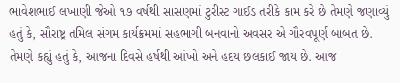ભાવેશભાઈ લખાણી જેઓ ૧૭ વર્ષથી સાસણમાં ટુરીસ્ટ ગાઈડ તરીકે કામ કરે છે તેમણે જણાવ્યું હતું કે, સૌરાષ્ટ્ર તમિલ સંગમ કાર્યક્રમમાં સહભાગી બનવાનો અવસર એ ગૌરવપૂર્ણ બાબત છે.
તેમણે કહ્યું હતું કે, આજના દિવસે હર્ષથી આંખો અને હદય છલકાઈ જાય છે. આજ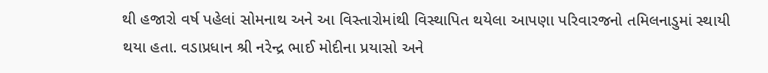થી હજારો વર્ષ પહેલાં સોમનાથ અને આ વિસ્તારોમાંથી વિસ્થાપિત થયેલા આપણા પરિવારજનો તમિલનાડુમાં સ્થાયી થયા હતા. વડાપ્રધાન શ્રી નરેન્દ્ર ભાઈ મોદીના પ્રયાસો અને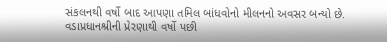સંકલનથી વર્ષો બાદ આપણા તમિલ બાંધવોનો મીલનનો અવસર બન્યો છે.
વડાપ્રધાનશ્રીની પ્રેરણાથી વર્ષો પછી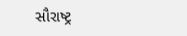સૌરાષ્ટ્ર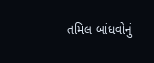તમિલ બાંધવોનું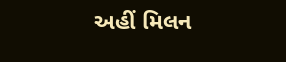અહીં મિલન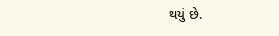થયું છે.